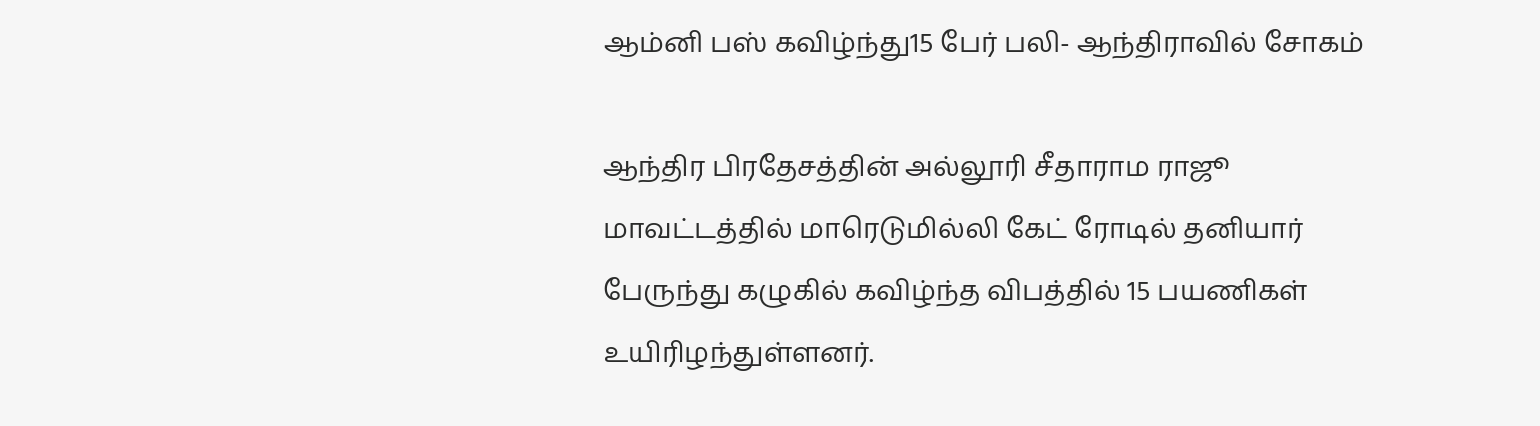ஆம்னி பஸ் கவிழ்ந்து15 பேர் பலி- ஆந்திராவில் சோகம்

ஆந்திர பிரதேசத்தின் அல்லூரி சீதாராம ராஜூ மாவட்டத்தில் மாரெடுமில்லி கேட் ரோடில் தனியார் பேருந்து கழுகில் கவிழ்ந்த விபத்தில் 15 பயணிகள் உயிரிழந்துள்ளனர்.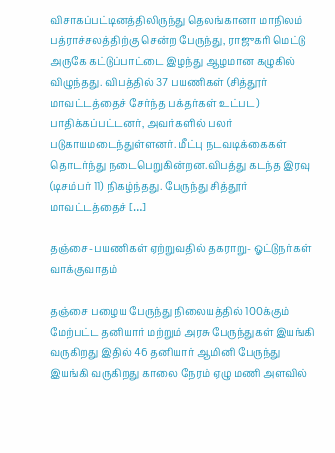விசாகப்பட்டினத்திலிருந்து தெலங்கானா மாநிலம் பத்ராச்சலத்திற்கு சென்ற பேருந்து, ராஜுகரி மெட்டு அருகே கட்டுப்பாட்டை இழந்து ஆழமான கழுகில் விழுந்தது. விபத்தில் 37 பயணிகள் (சித்தூர் மாவட்டத்தைச் சேர்ந்த பக்தர்கள் உட்பட) பாதிக்கப்பட்டனர், அவர்களில் பலர் படுகாயமடைந்துள்ளனர். மீட்பு நடவடிக்கைகள் தொடர்ந்து நடைபெறுகின்றன.விபத்து கடந்த இரவு (டிசம்பர் 11) நிகழ்ந்தது. பேருந்து சித்தூர் மாவட்டத்தைச் […]

தஞ்சை-பயணிகள் ஏற்றுவதில் தகராறு- ஓட்டுநர்கள் வாக்குவாதம்

தஞ்சை பழைய பேருந்து நிலையத்தில் 100க்கும் மேற்பட்ட தனியார் மற்றும் அரசு பேருந்துகள் இயங்கி வருகிறது இதில் 46 தனியார் ஆமினி பேருந்து இயங்கி வருகிறது காலை நேரம் ஏழு மணி அளவில்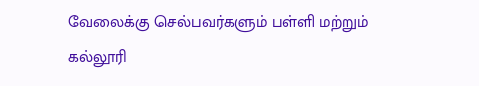வேலைக்கு செல்பவர்களும் பள்ளி மற்றும் கல்லூரி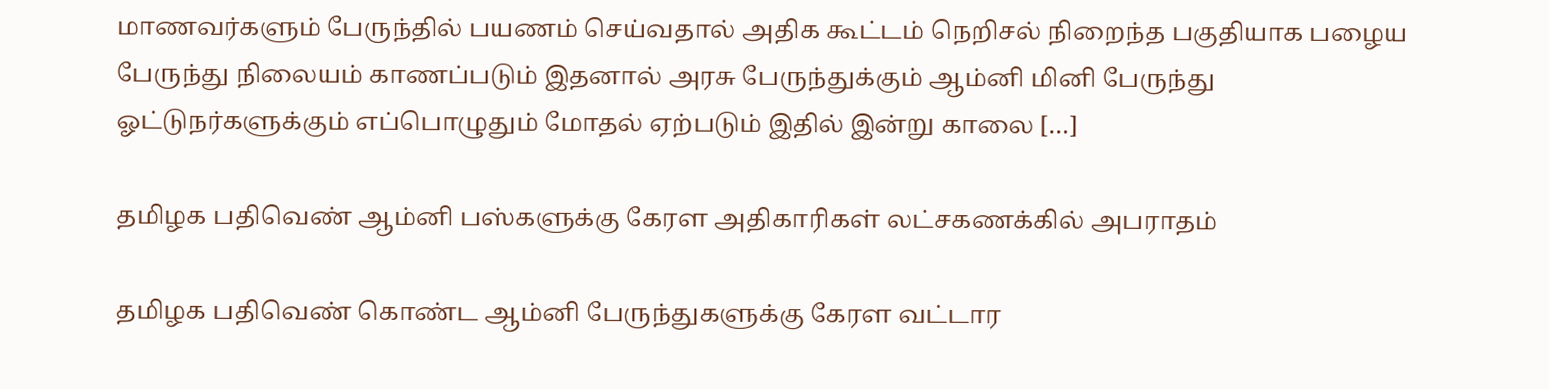மாணவர்களும் பேருந்தில் பயணம் செய்வதால் அதிக கூட்டம் நெறிசல் நிறைந்த பகுதியாக பழைய பேருந்து நிலையம் காணப்படும் இதனால் அரசு பேருந்துக்கும் ஆம்னி மினி பேருந்து ஓட்டுநர்களுக்கும் எப்பொழுதும் மோதல் ஏற்படும் இதில் இன்று காலை […]

தமிழக பதிவெண் ஆம்னி பஸ்களுக்கு கேரள அதிகாரிகள் லட்சகணக்கில் அபராதம்

தமிழக பதிவெண் கொண்ட ஆம்னி பேருந்துகளுக்கு கேரள வட்டார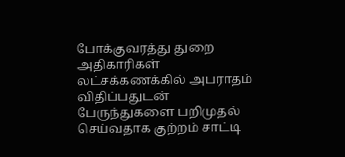போக்குவரத்து துறை அதிகாரிகள் லட்சக்கணக்கில் அபராதம் விதிப்பதுடன் பேருந்துகளை பறிமுதல் செய்வதாக குற்றம் சாட்டி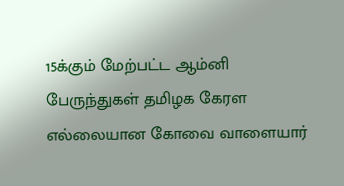15க்கும் மேற்பட்ட ஆம்னி பேருந்துகள் தமிழக கேரள எல்லையான கோவை வாளையார்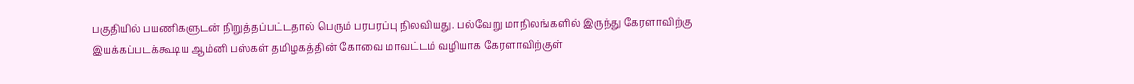பகுதியில் பயணிகளுடன் நிறுத்தப்பட்டதால் பெரும் பரபரப்பு நிலவியது. பல்வேறு மாநிலங்களில் இருந்து கேரளாவிற்கு இயக்கப்படக்கூடிய ஆம்னி பஸ்கள் தமிழகத்தின் கோவை மாவட்டம் வழியாக கேரளாவிற்குள்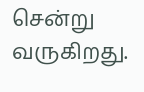சென்று வருகிறது.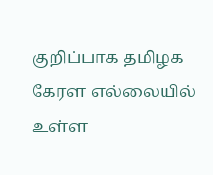குறிப்பாக தமிழக கேரள எல்லையில் உள்ள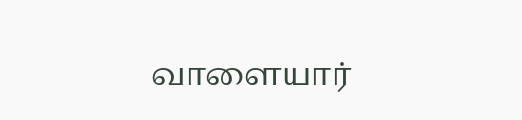வாளையார்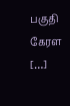பகுதி கேரள […]